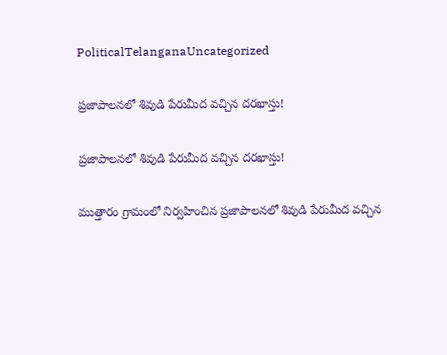PoliticalTelanganaUncategorized

ప్రజాపాలనలో శివుడి పేరుమీద వచ్చిన దరఖాస్తు!

ప్రజాపాలనలో శివుడి పేరుమీద వచ్చిన దరఖాస్తు!

ముత్తారం గ్రామంలో నిర్వహించిన ప్రజాపాలనలో శివుడి పేరుమీద వచ్చిన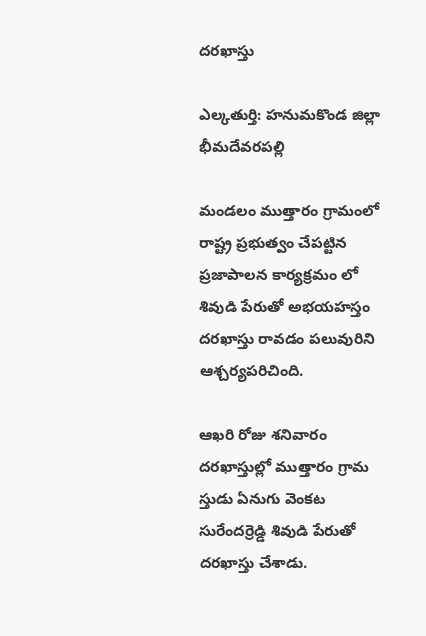దరఖాస్తు

ఎల్కతుర్తి: హనుమకొండ జిల్లా భీమదేవరపల్లి

మండలం ముత్తారం గ్రామంలో రాష్ట్ర ప్రభుత్వం చేపట్టిన ప్రజాపాలన కార్యక్రమం లో శివుడి పేరుతో అభయహస్తం దరఖాస్తు రావడం పలువురిని ఆశ్చర్యపరిచింది.

ఆఖరి రోజు శనివారం దరఖాస్తుల్లో ముత్తారం గ్రామ స్తుడు ఏనుగు వెంకట సురేందర్రెడ్డి శివుడి పేరుతో దరఖాస్తు చేశాడు.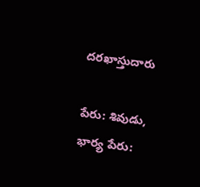దరఖాస్తుదారు

పేరు: శివుడు, భార్య పేరు: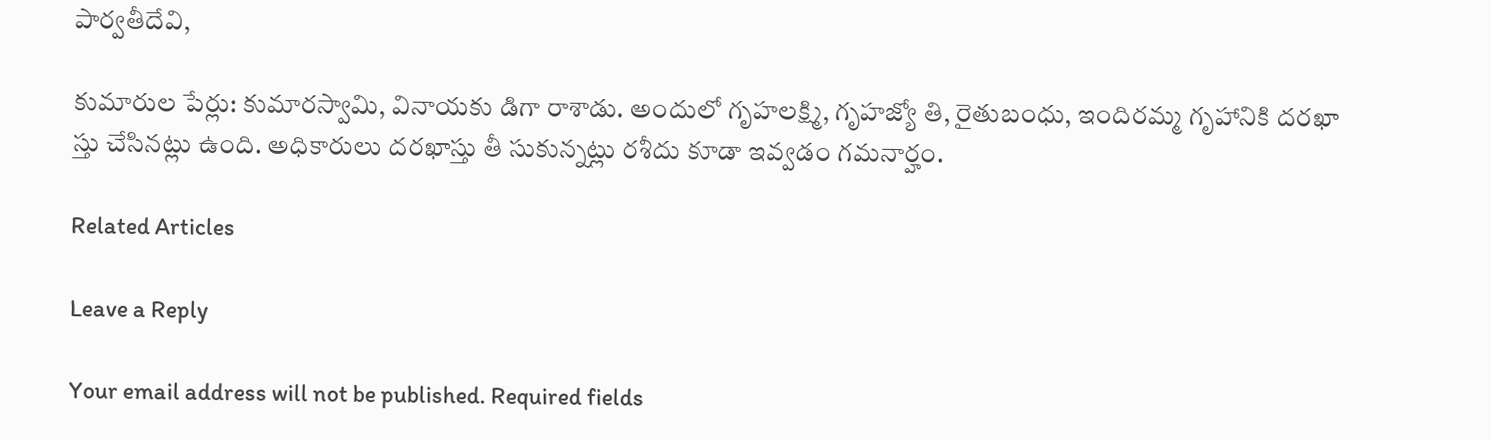పార్వతీదేవి,

కుమారుల పేర్లు: కుమారస్వామి, వినాయకు డిగా రాశాడు. అందులో గృహలక్ష్మి, గృహజ్యో తి, రైతుబంధు, ఇందిరమ్మ గృహానికి దరఖా స్తు చేసినట్లు ఉంది. అధికారులు దరఖాస్తు తీ సుకున్నట్లు రశీదు కూడా ఇవ్వడం గమనార్హం.

Related Articles

Leave a Reply

Your email address will not be published. Required fields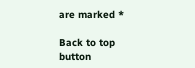are marked *

Back to top button